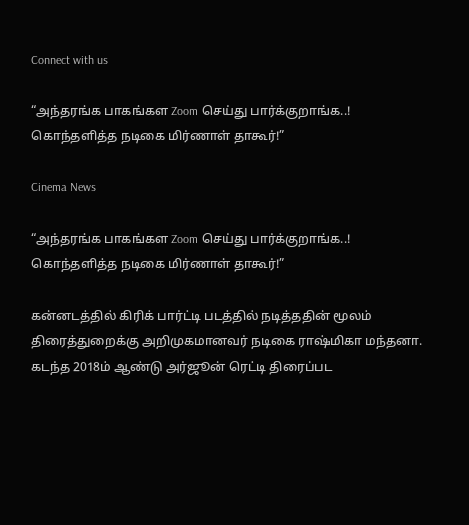Connect with us

“அந்தரங்க பாகங்கள Zoom செய்து பார்க்குறாங்க..! கொந்தளித்த நடிகை மிர்ணாள் தாகூர்!”

Cinema News

“அந்தரங்க பாகங்கள Zoom செய்து பார்க்குறாங்க..! கொந்தளித்த நடிகை மிர்ணாள் தாகூர்!”

கன்னடத்தில் கிரிக் பார்ட்டி படத்தில் நடித்ததின் மூலம் திரைத்துறைக்கு அறிமுகமானவர் நடிகை ராஷ்மிகா மந்தனா. கடந்த 2018ம் ஆண்டு அர்ஜூன் ரெட்டி திரைப்பட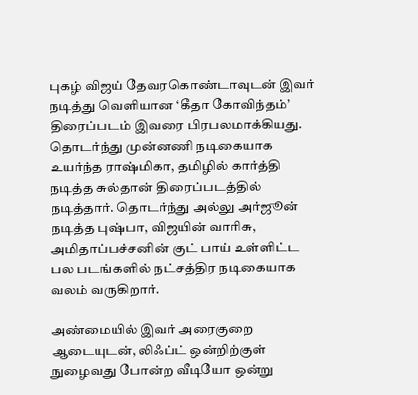புகழ் விஜய் தேவரகொண்டாவுடன் இவர் நடித்து வெளியான ‘கீதா கோவிந்தம்’ திரைப்படம் இவரை பிரபலமாக்கியது. தொடர்ந்து முன்னணி நடிகையாக உயர்ந்த ராஷ்மிகா, தமிழில் கார்த்தி நடித்த சுல்தான் திரைப்படத்தில் நடித்தார். தொடர்ந்து அல்லு அர்ஜூன் நடித்த புஷ்பா, விஜயின் வாரிசு, அமிதாப்பச்சனின் குட் பாய் உள்ளிட்ட பல படங்களில் நட்சத்திர நடிகையாக வலம் வருகிறார்.

அண்மையில் இவர் அரைகுறை ஆடையுடன், லிஃப்ட் ஒன்றிற்குள் நுழைவது போன்ற வீடியோ ஒன்று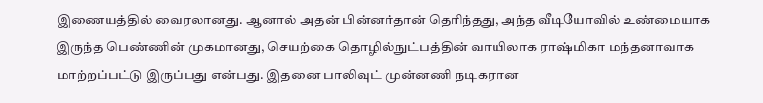இணையத்தில் வைரலானது. ஆனால் அதன் பின்னர்தான் தெரிந்தது, அந்த வீடியோவில் உண்மையாக இருந்த பெண்ணின் முகமானது, செயற்கை தொழில்நுட்பத்தின் வாயிலாக ராஷ்மிகா மந்தனாவாக மாற்றப்பட்டு இருப்பது என்பது. இதனை பாலிவுட் முன்னணி நடிகரான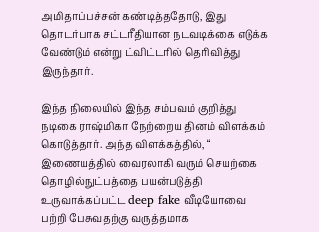அமிதாப்பச்சன் கண்டித்ததோடு, இது தொடர்பாக சட்டரீதியான நடவடிக்கை எடுக்க வேண்டும் என்று ட்விட்டரில் தெரிவித்து இருந்தார்.

இந்த நிலையில் இந்த சம்பவம் குறித்து நடிகை ராஷ்மிகா நேற்றைய தினம் விளக்கம் கொடுத்தார். அந்த விளக்கத்தில், “ இணையத்தில் வைரலாகி வரும் செயற்கை தொழில்நுட்பத்தை பயன்படுத்தி உருவாக்கப்பட்ட deep fake வீடியோவை பற்றி பேசுவதற்கு வருத்தமாக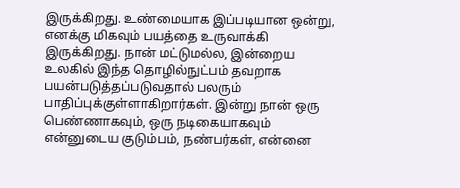இருக்கிறது. உண்மையாக இப்படியான ஒன்று, எனக்கு மிகவும் பயத்தை உருவாக்கி இருக்கிறது. நான் மட்டுமல்ல, இன்றைய உலகில் இந்த தொழில்நுட்பம் தவறாக பயன்படுத்தப்படுவதால் பலரும் பாதிப்புக்குள்ளாகிறார்கள். இன்று நான் ஒரு பெண்ணாகவும், ஒரு நடிகையாகவும் என்னுடைய குடும்பம், நண்பர்கள், என்னை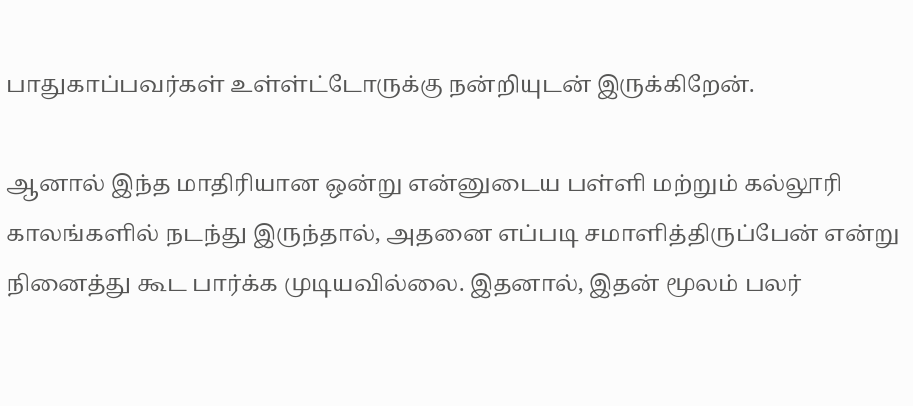பாதுகாப்பவர்கள் உள்ள்ட்டோருக்கு நன்றியுடன் இருக்கிறேன்.

ஆனால் இந்த மாதிரியான ஒன்று என்னுடைய பள்ளி மற்றும் கல்லூரி காலங்களில் நடந்து இருந்தால், அதனை எப்படி சமாளித்திருப்பேன் என்று நினைத்து கூட பார்க்க முடியவில்லை. இதனால், இதன் மூலம் பலர்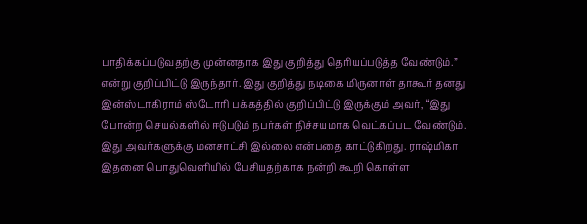பாதிக்கப்படுவதற்கு முன்னதாக இது குறித்து தெரியப்படுத்த வேண்டும்.” என்று குறிப்பிட்டு இருந்தார். இது குறித்து நடிகை மிருனாள் தாகூர் தனது இன்ஸ்டாகிராம் ஸ்டோரி பக்கத்தில் குறிப்பிட்டு இருக்கும் அவர், “இது போன்ற செயல்களில் ஈடுபடும் நபர்கள் நிச்சயமாக வெட்கப்பட வேண்டும். இது அவர்களுக்கு மனசாட்சி இல்லை என்பதை காட்டுகிறது. ராஷ்மிகா இதனை பொதுவெளியில் பேசியதற்காக நன்றி கூறி கொள்ள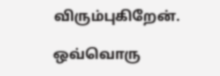விரும்புகிறேன்.

ஒவ்வொரு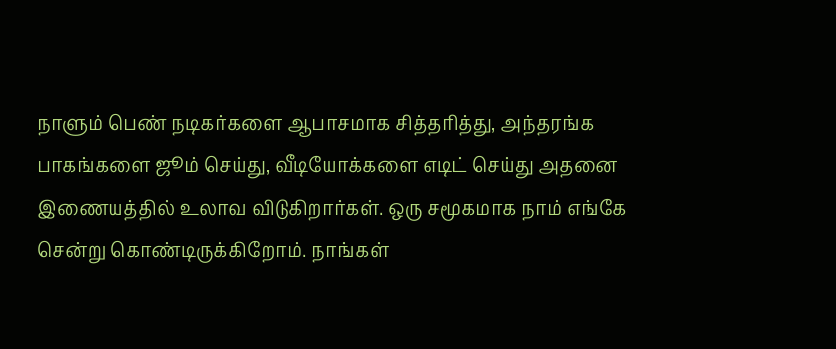நாளும் பெண் நடிகர்களை ஆபாசமாக சித்தரித்து, அந்தரங்க பாகங்களை ஜூம் செய்து, வீடியோக்களை எடிட் செய்து அதனை இணையத்தில் உலாவ விடுகிறார்கள். ஒரு சமூகமாக நாம் எங்கே சென்று கொண்டிருக்கிறோம். நாங்கள்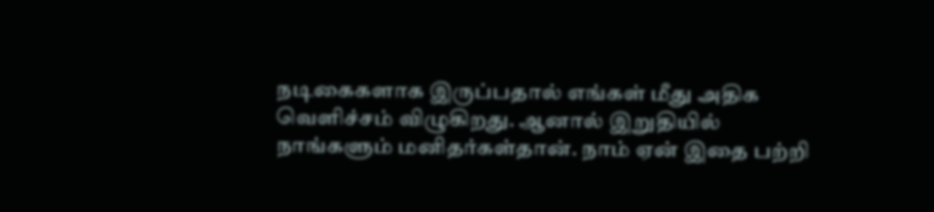நடிகைகளாக இருப்பதால் எங்கள் மீது அதிக வெளிச்சம் விழுகிறது. ஆனால் இறுதியில் நாங்களும் மனிதர்கள்தான். நாம் ஏன் இதை பற்றி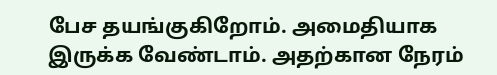பேச தயங்குகிறோம். அமைதியாக இருக்க வேண்டாம். அதற்கான நேரம்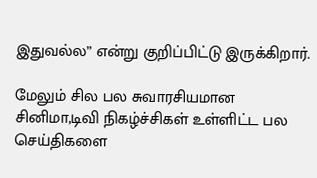இதுவல்ல” என்று குறிப்பிட்டு இருக்கிறார்.

மேலும் சில பல சுவாரசியமான சினிமா,டிவி நிகழ்ச்சிகள் உள்ளிட்ட பல செய்திகளை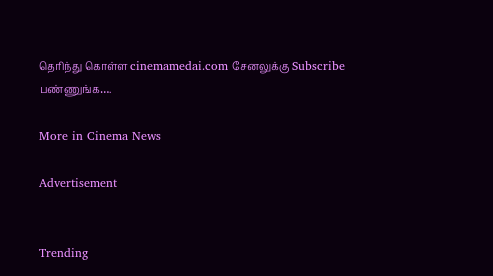தெரிந்து கொள்ள cinemamedai.com சேனலுக்கு Subscribe பண்ணுங்க….

More in Cinema News

Advertisement


Trending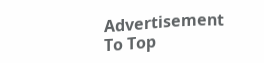Advertisement
To Top